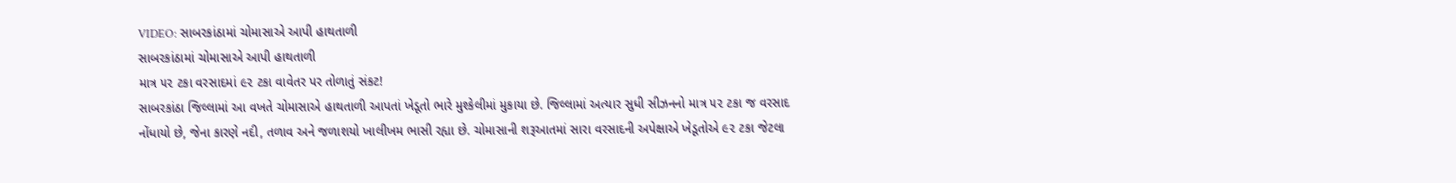VIDEO: સાબરકાંઠામાં ચોમાસાએ આપી હાથતાળી
સાબરકાંઠામાં ચોમાસાએ આપી હાથતાળી
માત્ર ૫૨ ટકા વરસાદમાં ૯૨ ટકા વાવેતર પર તોળાતું સંકટ!
સાબરકાંઠા જિલ્લામાં આ વખતે ચોમાસાએ હાથતાળી આપતાં ખેડૂતો ભારે મુશ્કેલીમાં મુકાયા છે. જિલ્લામાં અત્યાર સુધી સીઝનનો માત્ર ૫૨ ટકા જ વરસાદ નોંધાયો છે, જેના કારણે નદી, તળાવ અને જળાશયો ખાલીખમ ભાસી રહ્યા છે. ચોમાસાની શરૂઆતમાં સારા વરસાદની અપેક્ષાએ ખેડૂતોએ ૯૨ ટકા જેટલા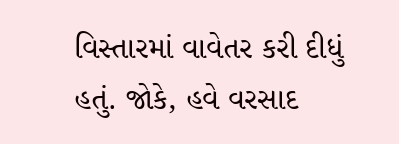વિસ્તારમાં વાવેતર કરી દીધું હતું. જોકે, હવે વરસાદ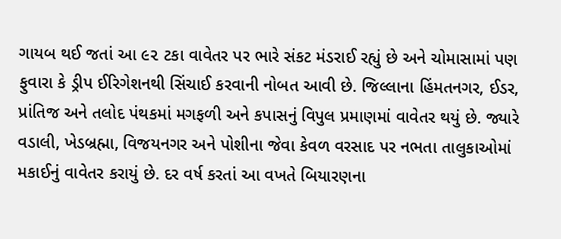ગાયબ થઈ જતાં આ ૯૨ ટકા વાવેતર પર ભારે સંકટ મંડરાઈ રહ્યું છે અને ચોમાસામાં પણ ફુવારા કે ડ્રીપ ઈરિગેશનથી સિંચાઈ કરવાની નોબત આવી છે. જિલ્લાના હિંમતનગર, ઈડર, પ્રાંતિજ અને તલોદ પંથકમાં મગફળી અને કપાસનું વિપુલ પ્રમાણમાં વાવેતર થયું છે. જ્યારે વડાલી, ખેડબ્રહ્મા, વિજયનગર અને પોશીના જેવા કેવળ વરસાદ પર નભતા તાલુકાઓમાં મકાઈનું વાવેતર કરાયું છે. દર વર્ષ કરતાં આ વખતે બિયારણના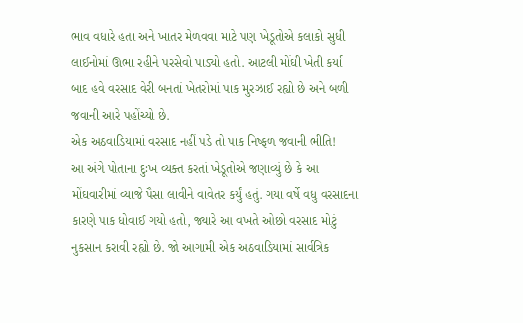ભાવ વધારે હતા અને ખાતર મેળવવા માટે પણ ખેડૂતોએ કલાકો સુધી લાઈનોમાં ઊભા રહીને પરસેવો પાડ્યો હતો. આટલી મોંઘી ખેતી કર્યા બાદ હવે વરસાદ વેરી બનતાં ખેતરોમાં પાક મુરઝાઈ રહ્યો છે અને બળી જવાની આરે પહોંચ્યો છે.
એક અઠવાડિયામાં વરસાદ નહીં પડે તો પાક નિષ્ફળ જવાની ભીતિ!
આ અંગે પોતાના દુઃખ વ્યક્ત કરતાં ખેડૂતોએ જણાવ્યું છે કે આ મોંઘવારીમાં વ્યાજે પૈસા લાવીને વાવેતર કર્યું હતું. ગયા વર્ષે વધુ વરસાદના કારણે પાક ધોવાઈ ગયો હતો, જ્યારે આ વખતે ઓછો વરસાદ મોટું નુકસાન કરાવી રહ્યો છે. જો આગામી એક અઠવાડિયામાં સાર્વત્રિક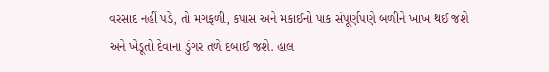વરસાદ નહીં પડે, તો મગફળી, કપાસ અને મકાઈનો પાક સંપૂર્ણપણે બળીને ખાખ થઈ જશે અને ખેડૂતો દેવાના ડુંગર તળે દબાઈ જશે. હાલ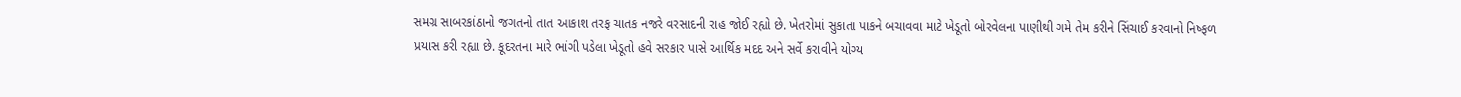સમગ્ર સાબરકાંઠાનો જગતનો તાત આકાશ તરફ ચાતક નજરે વરસાદની રાહ જોઈ રહ્યો છે. ખેતરોમાં સુકાતા પાકને બચાવવા માટે ખેડૂતો બોરવેલના પાણીથી ગમે તેમ કરીને સિંચાઈ કરવાનો નિષ્ફળ પ્રયાસ કરી રહ્યા છે. કૂદરતના મારે ભાંગી પડેલા ખેડૂતો હવે સરકાર પાસે આર્થિક મદદ અને સર્વે કરાવીને યોગ્ય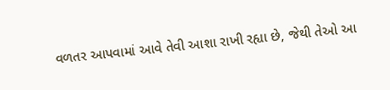વળતર આપવામાં આવે તેવી આશા રાખી રહ્યા છે, જેથી તેઓ આ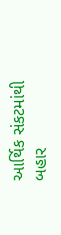આર્થિક સંકટમાંથી બહાર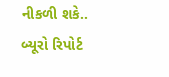નીકળી શકે..
બ્યૂરો રિપોર્ટ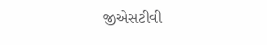જીએસટીવી